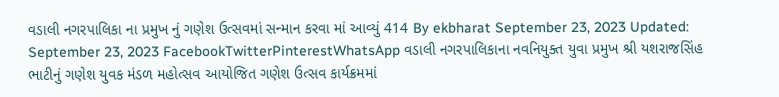વડાલી નગરપાલિકા ના પ્રમુખ નું ગણેશ ઉત્સવમાં સન્માન કરવા માં આવ્યું 414 By ekbharat September 23, 2023 Updated: September 23, 2023 FacebookTwitterPinterestWhatsApp વડાલી નગરપાલિકાના નવનિયુક્ત યુવા પ્રમુખ શ્રી યશરાજસિંહ ભાટીનું ગણેશ યુવક મંડળ મહોત્સવ આયોજિત ગણેશ ઉત્સવ કાર્યક્રમમાં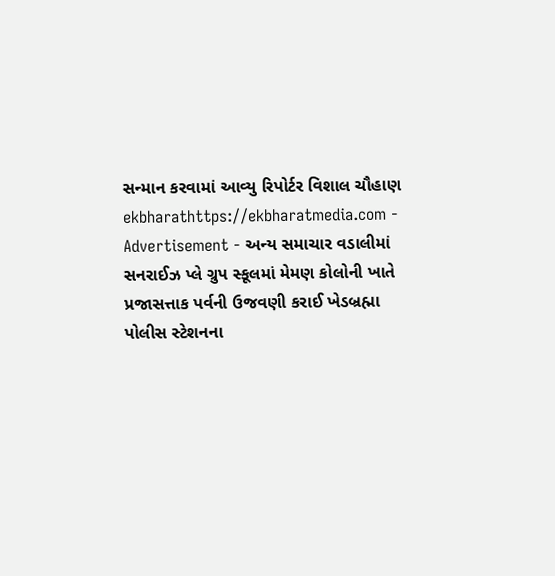સન્માન કરવામાં આવ્યુ રિપોર્ટર વિશાલ ચૌહાણ ekbharathttps://ekbharatmedia.com - Advertisement - અન્ય સમાચાર વડાલીમાં સનરાઈઝ પ્લે ગ્રુપ સ્કૂલમાં મેમણ કોલોની ખાતે પ્રજાસત્તાક પર્વની ઉજવણી કરાઈ ખેડબ્રહ્મા પોલીસ સ્ટેશનના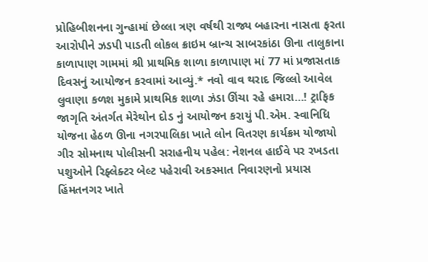પ્રોહિબીશનના ગુન્હામાં છેલ્લા ત્રણ વર્ષથી રાજ્ય બહારના નાસતા ફરતા આરોપીને ઝડપી પાડતી લોકલ ક્રાઇમ બ્રાન્ચ સાબરકાંઠા ઊના તાલુકાના કાળાપાણ ગામમાં શ્રી પ્રાથમિક શાળા કાળાપાણ માં 77 માં પ્રજાસતાક દિવસનું આયોજન કરવામાં આવ્યું.* નવો વાવ થરાદ જિલ્લો આવેલ લુવાણા કળશ મુકામે પ્રાથમિક શાળા ઝંડા ઊંચા રહે હમારા…! ટ્રાફિક જાગૃતિ અંતર્ગત મેરેથોન દોડ નું આયોજન કરાયું પી.એમ. સ્વાનિધિ યોજના હેઠળ ઊના નગરપાલિકા ખાતે લોન વિતરણ કાર્યક્રમ યોજાયો ગીર સોમનાથ પોલીસની સરાહનીય પહેલ: નેશનલ હાઈવે પર રખડતા પશુઓને રિફ્લેક્ટર બેલ્ટ પહેરાવી અકસ્માત નિવારણનો પ્રયાસ હિંમતનગર ખાતે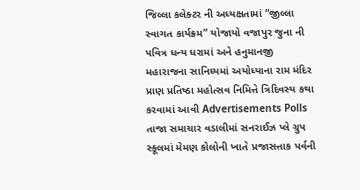જિલ્લા કલેક્ટર ની અધ્યક્ષતામાં “જીલ્લા સ્વાગત કાર્યક્રમ” યોજાયો વજાપુર જુના ની પવિત્ર ધન્ય ધરામાં અને હનુમાનજી મહારાજના સાનિધ્યમાં અયોધ્યાના રામ મંદિર પ્રાણ પ્રતિષ્ઠા મહોત્સવ નિમિત્તે ત્રિદિવસ્ય કથા કરવામાં આવી Advertisements Polls તાજા સમાચાર વડાલીમાં સનરાઈઝ પ્લે ગ્રુપ સ્કૂલમાં મેમણ કોલોની ખાતે પ્રજાસત્તાક પર્વની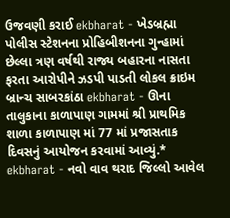ઉજવણી કરાઈ ekbharat - ખેડબ્રહ્મા પોલીસ સ્ટેશનના પ્રોહિબીશનના ગુન્હામાં છેલ્લા ત્રણ વર્ષથી રાજ્ય બહારના નાસતા ફરતા આરોપીને ઝડપી પાડતી લોકલ ક્રાઇમ બ્રાન્ચ સાબરકાંઠા ekbharat - ઊના તાલુકાના કાળાપાણ ગામમાં શ્રી પ્રાથમિક શાળા કાળાપાણ માં 77 માં પ્રજાસતાક દિવસનું આયોજન કરવામાં આવ્યું.* ekbharat - નવો વાવ થરાદ જિલ્લો આવેલ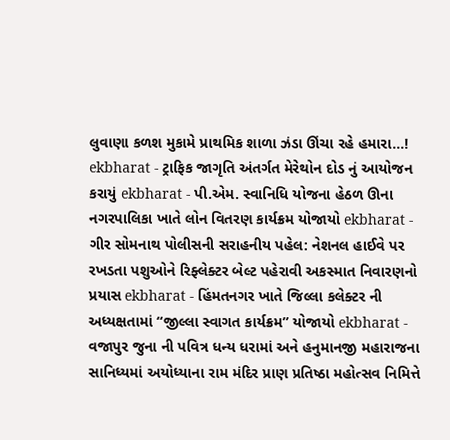લુવાણા કળશ મુકામે પ્રાથમિક શાળા ઝંડા ઊંચા રહે હમારા…! ekbharat - ટ્રાફિક જાગૃતિ અંતર્ગત મેરેથોન દોડ નું આયોજન કરાયું ekbharat - પી.એમ. સ્વાનિધિ યોજના હેઠળ ઊના નગરપાલિકા ખાતે લોન વિતરણ કાર્યક્રમ યોજાયો ekbharat - ગીર સોમનાથ પોલીસની સરાહનીય પહેલ: નેશનલ હાઈવે પર રખડતા પશુઓને રિફ્લેક્ટર બેલ્ટ પહેરાવી અકસ્માત નિવારણનો પ્રયાસ ekbharat - હિંમતનગર ખાતે જિલ્લા કલેક્ટર ની અધ્યક્ષતામાં “જીલ્લા સ્વાગત કાર્યક્રમ” યોજાયો ekbharat - વજાપુર જુના ની પવિત્ર ધન્ય ધરામાં અને હનુમાનજી મહારાજના સાનિધ્યમાં અયોધ્યાના રામ મંદિર પ્રાણ પ્રતિષ્ઠા મહોત્સવ નિમિત્તે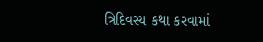ત્રિદિવસ્ય કથા કરવામાં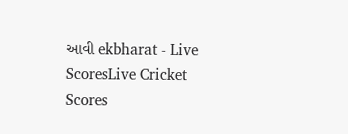આવી ekbharat - Live ScoresLive Cricket Scores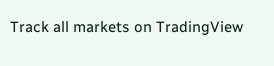Track all markets on TradingView